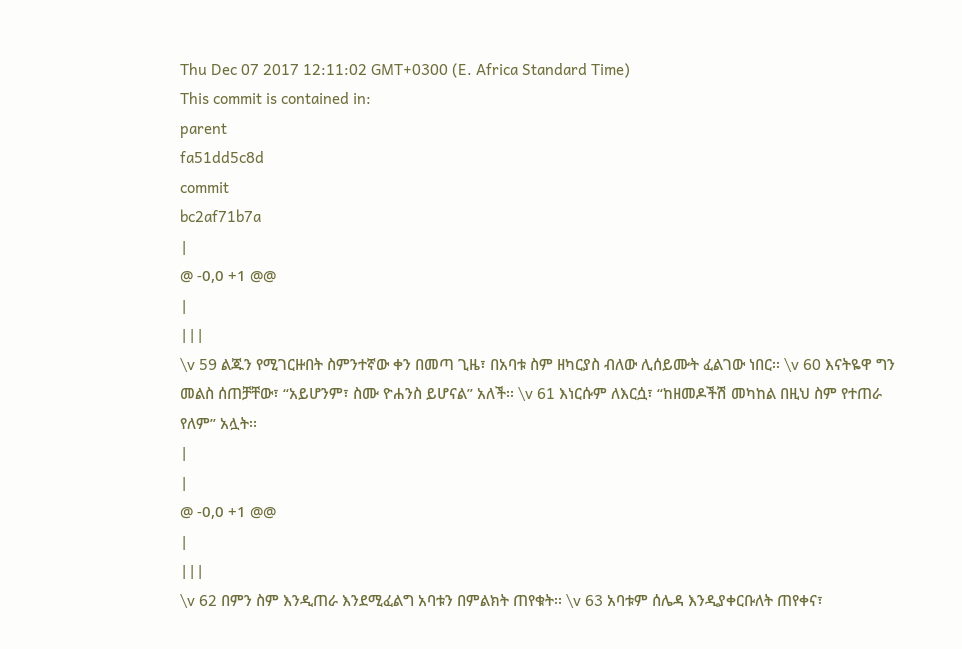Thu Dec 07 2017 12:11:02 GMT+0300 (E. Africa Standard Time)
This commit is contained in:
parent
fa51dd5c8d
commit
bc2af71b7a
|
@ -0,0 +1 @@
|
|||
\v 59 ልጁን የሚገርዙበት ስምንተኛው ቀን በመጣ ጊዜ፣ በአባቱ ስም ዘካርያስ ብለው ሊሰይሙት ፈልገው ነበር፡፡ \v 60 እናትዬዋ ግን መልስ ሰጠቻቸው፣ “አይሆንም፣ ስሙ ዮሐንስ ይሆናል” አለች፡፡ \v 61 እነርሱም ለእርሷ፣ “ከዘመዶችሽ መካከል በዚህ ስም የተጠራ የለም” አሏት፡፡
|
|
@ -0,0 +1 @@
|
|||
\v 62 በምን ስም እንዲጠራ እንደሚፈልግ አባቱን በምልክት ጠየቁት፡፡ \v 63 አባቱም ሰሌዳ እንዲያቀርቡለት ጠየቀና፣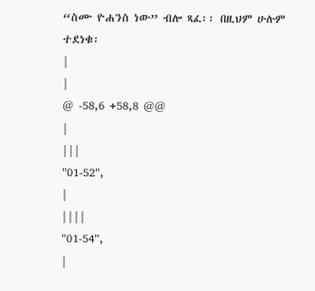“ስሙ ዮሐንስ ነው” ብሎ ጻፈ፡፡ በዚህም ሁሉም ተደነቁ፡
|
|
@ -58,6 +58,8 @@
|
|||
"01-52",
|
||||
"01-54",
|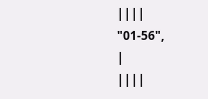||||
"01-56",
|
||||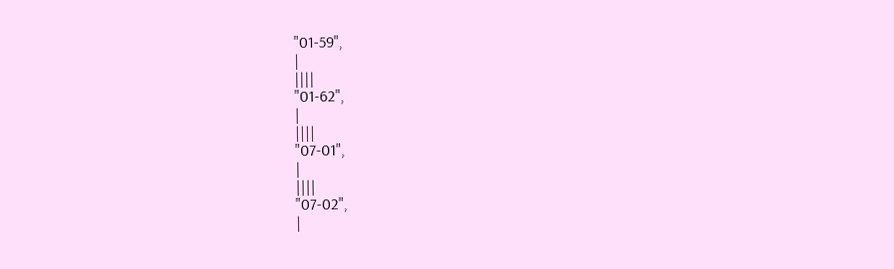"01-59",
|
||||
"01-62",
|
||||
"07-01",
|
||||
"07-02",
|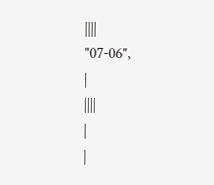||||
"07-06",
|
||||
|
|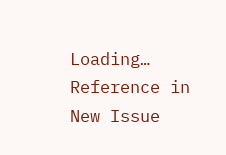Loading…
Reference in New Issue